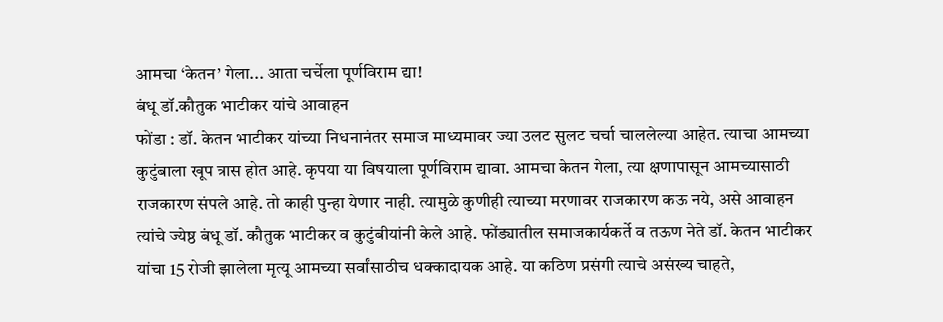आमचा ‘केतन’ गेला... आता चर्चेला पूर्णविराम द्या!
बंधू डॉ.कौतुक भाटीकर यांचे आवाहन
फोंडा : डॉ. केतन भाटीकर यांच्या निधनानंतर समाज माध्यमावर ज्या उलट सुलट चर्चा चाललेल्या आहेत. त्याचा आमच्या कुटुंबाला खूप त्रास होत आहे. कृपया या विषयाला पूर्णविराम द्यावा. आमचा केतन गेला, त्या क्षणापासून आमच्यासाठी राजकारण संपले आहे. तो काही पुन्हा येणार नाही. त्यामुळे कुणीही त्याच्या मरणावर राजकारण कऊ नये, असे आवाहन त्यांचे ज्येष्ठ बंधू डॉ. कौतुक भाटीकर व कुटुंबीयांनी केले आहे. फोंड्यातील समाजकार्यकर्ते व तऊण नेते डॉ. केतन भाटीकर यांचा 15 रोजी झालेला मृत्यू आमच्या सर्वांसाठीच धक्कादायक आहे. या कठिण प्रसंगी त्याचे असंख्य चाहते,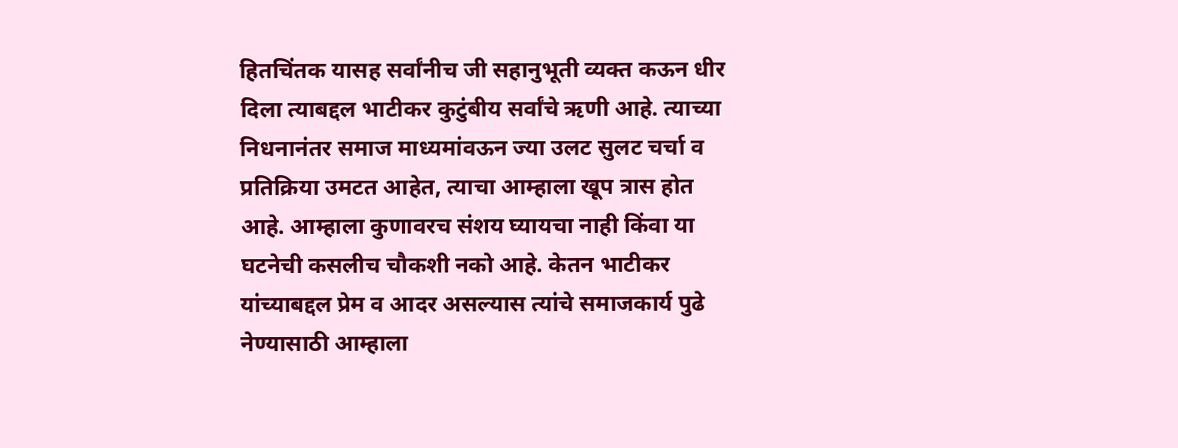हितचिंतक यासह सर्वांनीच जी सहानुभूती व्यक्त कऊन धीर दिला त्याबद्दल भाटीकर कुटुंबीय सर्वांचे ऋणी आहे. त्याच्या निधनानंतर समाज माध्यमांवऊन ज्या उलट सुलट चर्चा व प्रतिक्रिया उमटत आहेत, त्याचा आम्हाला खूप त्रास होत आहे. आम्हाला कुणावरच संशय घ्यायचा नाही किंवा या घटनेची कसलीच चौकशी नको आहे. केतन भाटीकर यांच्याबद्दल प्रेम व आदर असल्यास त्यांचे समाजकार्य पुढे नेण्यासाठी आम्हाला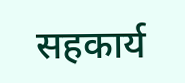सहकार्य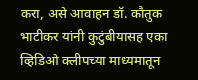करा, असे आवाहन डॉ. कौतुक भाटीकर यांनी कुटुंबीयासह एका व्हिडिओ क्लीपच्या माध्यमातून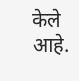केले आहे.